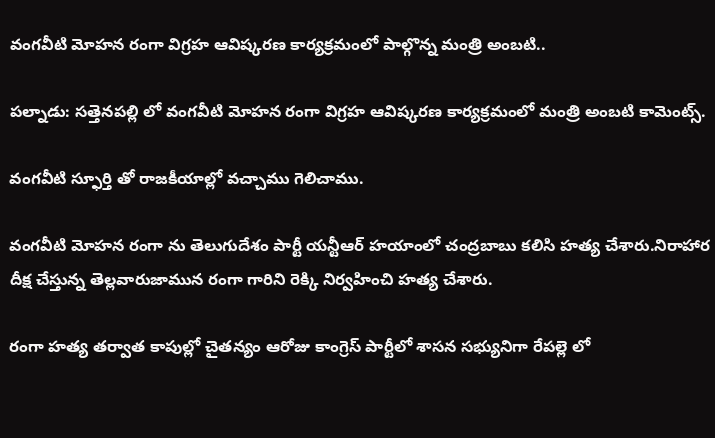వంగవీటి మోహన రంగా విగ్రహ ఆవిష్కరణ కార్యక్రమంలో పాల్గొన్న మంత్రి అంబటి..

పల్నాడు: సత్తెనపల్లి లో వంగవీటి మోహన రంగా విగ్రహ ఆవిష్కరణ కార్యక్రమంలో మంత్రి అంబటి కామెంట్స్.

వంగవీటి స్ఫూర్తి తో రాజకీయాల్లో వచ్చాము గెలిచాము.

వంగవీటి మోహన రంగా ను తెలుగుదేశం పార్టీ యన్టీఆర్ హయాంలో చంద్రబాబు కలిసి హత్య చేశారు.నిరాహార దీక్ష చేస్తున్న తెల్లవారుజామున రంగా గారిని రెక్కి నిర్వహించి హత్య చేశారు.

రంగా హత్య తర్వాత కాపుల్లో చైతన్యం ఆరోజు కాంగ్రెస్ పార్టీలో శాసన సభ్యునిగా రేపల్లె లో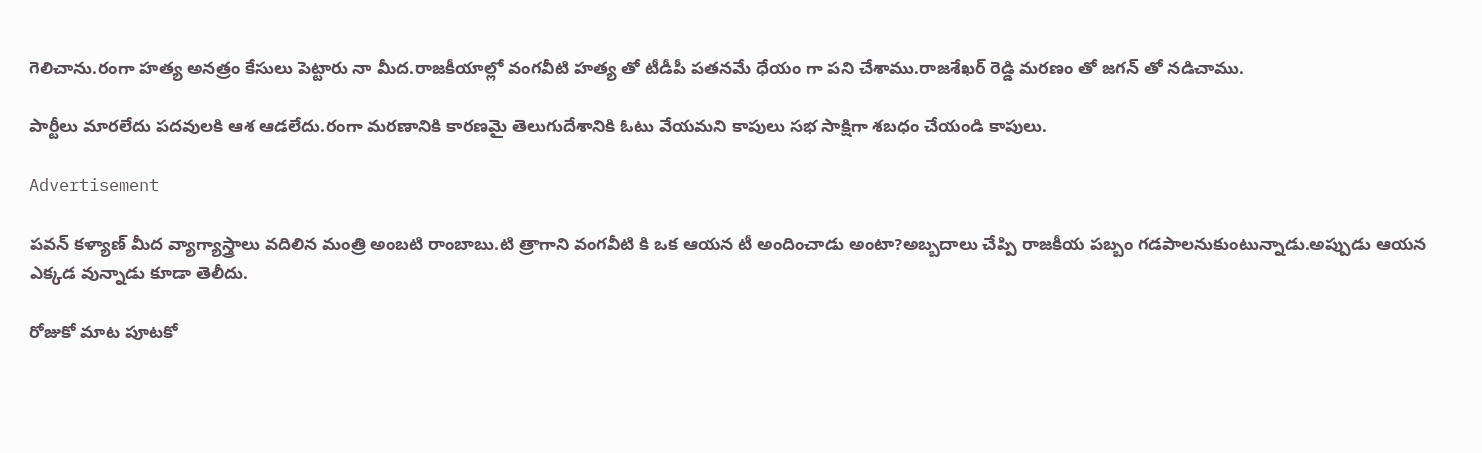గెలిచాను.రంగా హత్య అనత్రం కేసులు పెట్టారు నా మీద.రాజకీయాల్లో వంగవీటి హత్య తో టీడీపీ పతనమే ధేయం గా పని చేశాము.రాజశేఖర్ రెడ్డి మరణం తో జగన్ తో నడిచాము.

పార్టీలు మారలేదు పదవులకి ఆశ ఆడలేదు.రంగా మరణానికి కారణమై తెలుగుదేశానికి ఓటు వేయమని కాపులు సభ సాక్షిగా శబధం చేయండి కాపులు.

Advertisement

పవన్ కళ్యాణ్ మీద వ్యాగ్యాస్త్రాలు వదిలిన మంత్రి అంబటి రాంబాబు.టి త్రాగాని వంగవీటి కి ఒక ఆయన టీ అందించాడు అంటా?అబ్బదాలు చేప్పి రాజకీయ పబ్బం గడపాలనుకుంటున్నాడు.అప్పుడు ఆయన ఎక్కడ వున్నాడు కూడా తెలీదు.

రోజుకో మాట పూటకో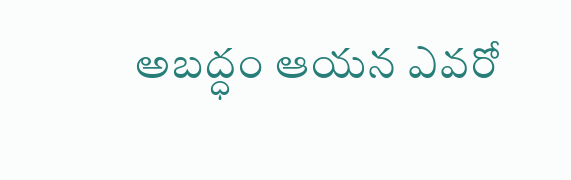అబద్ధం ఆయన ఎవరో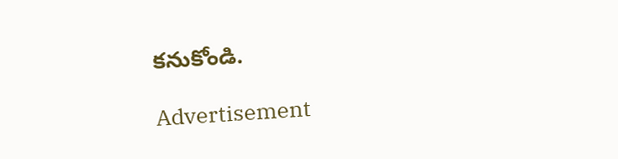కనుకోండి.

Advertisement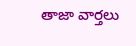తాజా వార్తలు